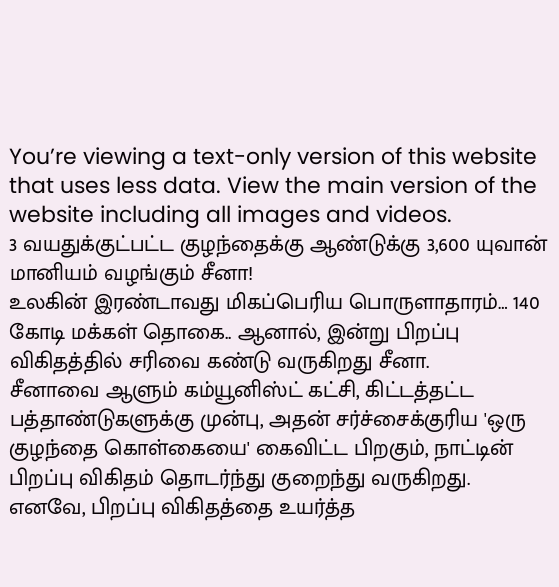You’re viewing a text-only version of this website that uses less data. View the main version of the website including all images and videos.
3 வயதுக்குட்பட்ட குழந்தைக்கு ஆண்டுக்கு 3,600 யுவான் மானியம் வழங்கும் சீனா!
உலகின் இரண்டாவது மிகப்பெரிய பொருளாதாரம்… 140 கோடி மக்கள் தொகை.. ஆனால், இன்று பிறப்பு விகிதத்தில் சரிவை கண்டு வருகிறது சீனா.
சீனாவை ஆளும் கம்யூனிஸ்ட் கட்சி, கிட்டத்தட்ட பத்தாண்டுகளுக்கு முன்பு, அதன் சர்ச்சைக்குரிய 'ஒரு குழந்தை கொள்கையை' கைவிட்ட பிறகும், நாட்டின் பிறப்பு விகிதம் தொடர்ந்து குறைந்து வருகிறது.
எனவே, பிறப்பு விகிதத்தை உயர்த்த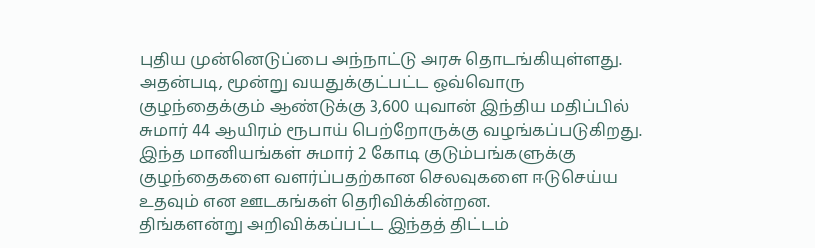புதிய முன்னெடுப்பை அந்நாட்டு அரசு தொடங்கியுள்ளது. அதன்படி, மூன்று வயதுக்குட்பட்ட ஒவ்வொரு குழந்தைக்கும் ஆண்டுக்கு 3,600 யுவான் இந்திய மதிப்பில் சுமார் 44 ஆயிரம் ரூபாய் பெற்றோருக்கு வழங்கப்படுகிறது.
இந்த மானியங்கள் சுமார் 2 கோடி குடும்பங்களுக்கு குழந்தைகளை வளர்ப்பதற்கான செலவுகளை ஈடுசெய்ய உதவும் என ஊடகங்கள் தெரிவிக்கின்றன.
திங்களன்று அறிவிக்கப்பட்ட இந்தத் திட்டம்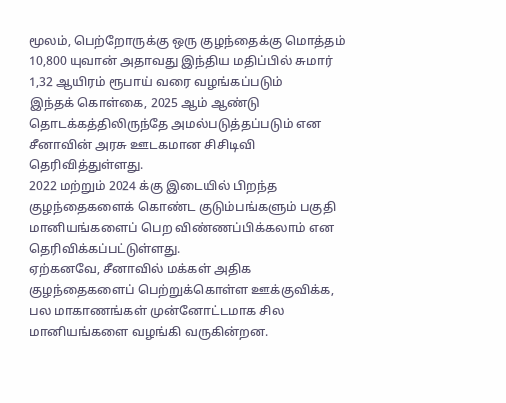மூலம், பெற்றோருக்கு ஒரு குழந்தைக்கு மொத்தம் 10,800 யுவான் அதாவது இந்திய மதிப்பில் சுமார் 1,32 ஆயிரம் ரூபாய் வரை வழங்கப்படும்
இந்தக் கொள்கை, 2025 ஆம் ஆண்டு தொடக்கத்திலிருந்தே அமல்படுத்தப்படும் என சீனாவின் அரசு ஊடகமான சிசிடிவி தெரிவித்துள்ளது.
2022 மற்றும் 2024 க்கு இடையில் பிறந்த குழந்தைகளைக் கொண்ட குடும்பங்களும் பகுதி மானியங்களைப் பெற விண்ணப்பிக்கலாம் என தெரிவிக்கப்பட்டுள்ளது.
ஏற்கனவே, சீனாவில் மக்கள் அதிக குழந்தைகளைப் பெற்றுக்கொள்ள ஊக்குவிக்க, பல மாகாணங்கள் முன்னோட்டமாக சில மானியங்களை வழங்கி வருகின்றன.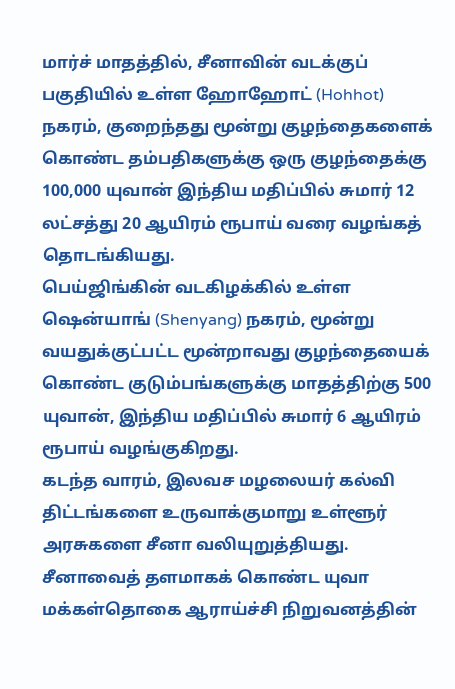மார்ச் மாதத்தில், சீனாவின் வடக்குப் பகுதியில் உள்ள ஹோஹோட் (Hohhot) நகரம், குறைந்தது மூன்று குழந்தைகளைக் கொண்ட தம்பதிகளுக்கு ஒரு குழந்தைக்கு 100,000 யுவான் இந்திய மதிப்பில் சுமார் 12 லட்சத்து 20 ஆயிரம் ரூபாய் வரை வழங்கத் தொடங்கியது.
பெய்ஜிங்கின் வடகிழக்கில் உள்ள ஷென்யாங் (Shenyang) நகரம், மூன்று வயதுக்குட்பட்ட மூன்றாவது குழந்தையைக் கொண்ட குடும்பங்களுக்கு மாதத்திற்கு 500 யுவான், இந்திய மதிப்பில் சுமார் 6 ஆயிரம் ரூபாய் வழங்குகிறது.
கடந்த வாரம், இலவச மழலையர் கல்வி திட்டங்களை உருவாக்குமாறு உள்ளூர் அரசுகளை சீனா வலியுறுத்தியது.
சீனாவைத் தளமாகக் கொண்ட யுவா மக்கள்தொகை ஆராய்ச்சி நிறுவனத்தின்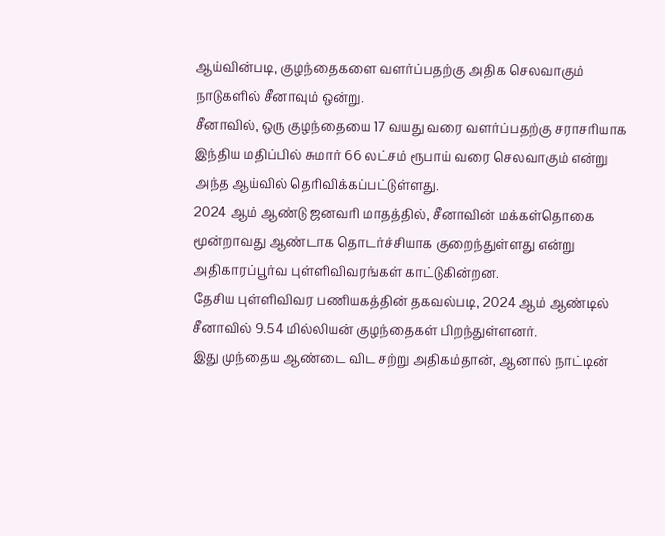ஆய்வின்படி, குழந்தைகளை வளர்ப்பதற்கு அதிக செலவாகும் நாடுகளில் சீனாவும் ஒன்று.
சீனாவில், ஒரு குழந்தையை 17 வயது வரை வளர்ப்பதற்கு சராசரியாக இந்திய மதிப்பில் சுமார் 66 லட்சம் ரூபாய் வரை செலவாகும் என்று அந்த ஆய்வில் தெரிவிக்கப்பட்டுள்ளது.
2024 ஆம் ஆண்டு ஜனவரி மாதத்தில், சீனாவின் மக்கள்தொகை மூன்றாவது ஆண்டாக தொடர்ச்சியாக குறைந்துள்ளது என்று அதிகாரப்பூர்வ புள்ளிவிவரங்கள் காட்டுகின்றன.
தேசிய புள்ளிவிவர பணியகத்தின் தகவல்படி, 2024 ஆம் ஆண்டில் சீனாவில் 9.54 மில்லியன் குழந்தைகள் பிறந்துள்ளனர்.
இது முந்தைய ஆண்டை விட சற்று அதிகம்தான், ஆனால் நாட்டின்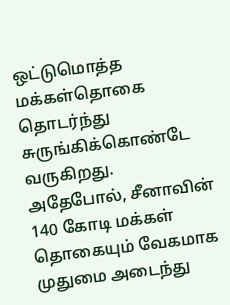ஒட்டுமொத்த மக்கள்தொகை தொடர்ந்து சுருங்கிக்கொண்டே வருகிறது.
அதேபோல், சீனாவின் 140 கோடி மக்கள் தொகையும் வேகமாக முதுமை அடைந்து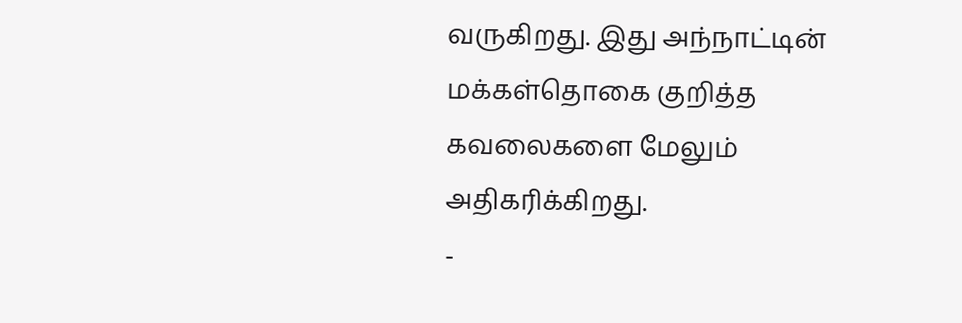வருகிறது. இது அந்நாட்டின் மக்கள்தொகை குறித்த கவலைகளை மேலும் அதிகரிக்கிறது.
-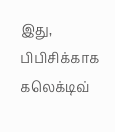இது, பிபிசிக்காக கலெக்டிவ்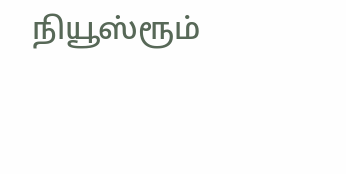நியூஸ்ரூம்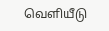வெளியீடு